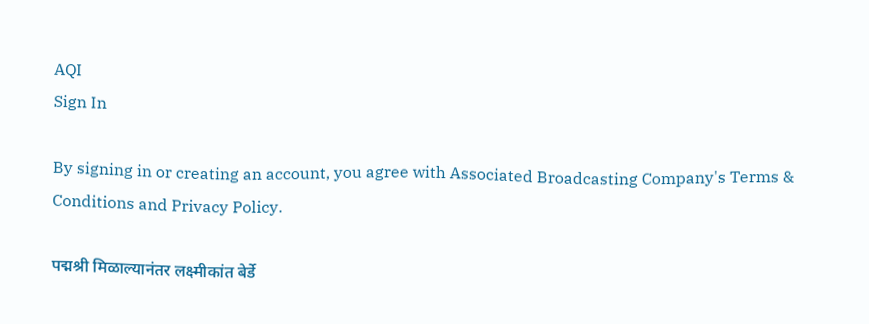AQI
Sign In

By signing in or creating an account, you agree with Associated Broadcasting Company's Terms & Conditions and Privacy Policy.

पद्मश्री मिळाल्यानंतर लक्ष्मीकांत बेर्डे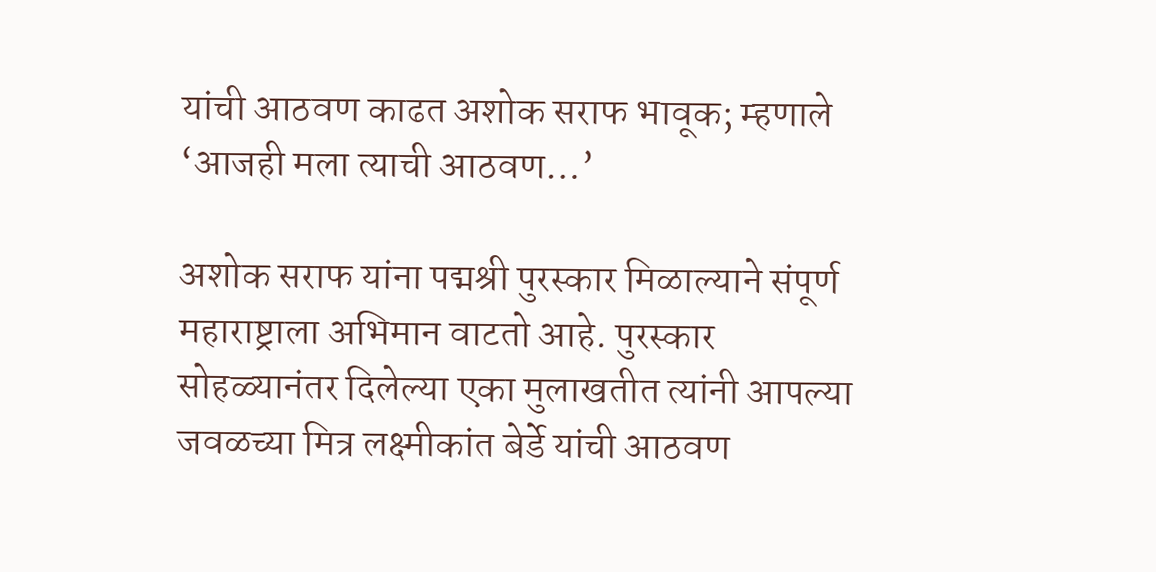यांची आठवण काढत अशोक सराफ भावूक; म्हणाले ‘आजही मला त्याची आठवण…’

अशोक सराफ यांना पद्मश्री पुरस्कार मिळाल्याने संपूर्ण महाराष्ट्राला अभिमान वाटतो आहे. पुरस्कार सोहळ्यानंतर दिलेल्या एका मुलाखतीत त्यांनी आपल्या जवळच्या मित्र लक्ष्मीकांत बेर्डे यांची आठवण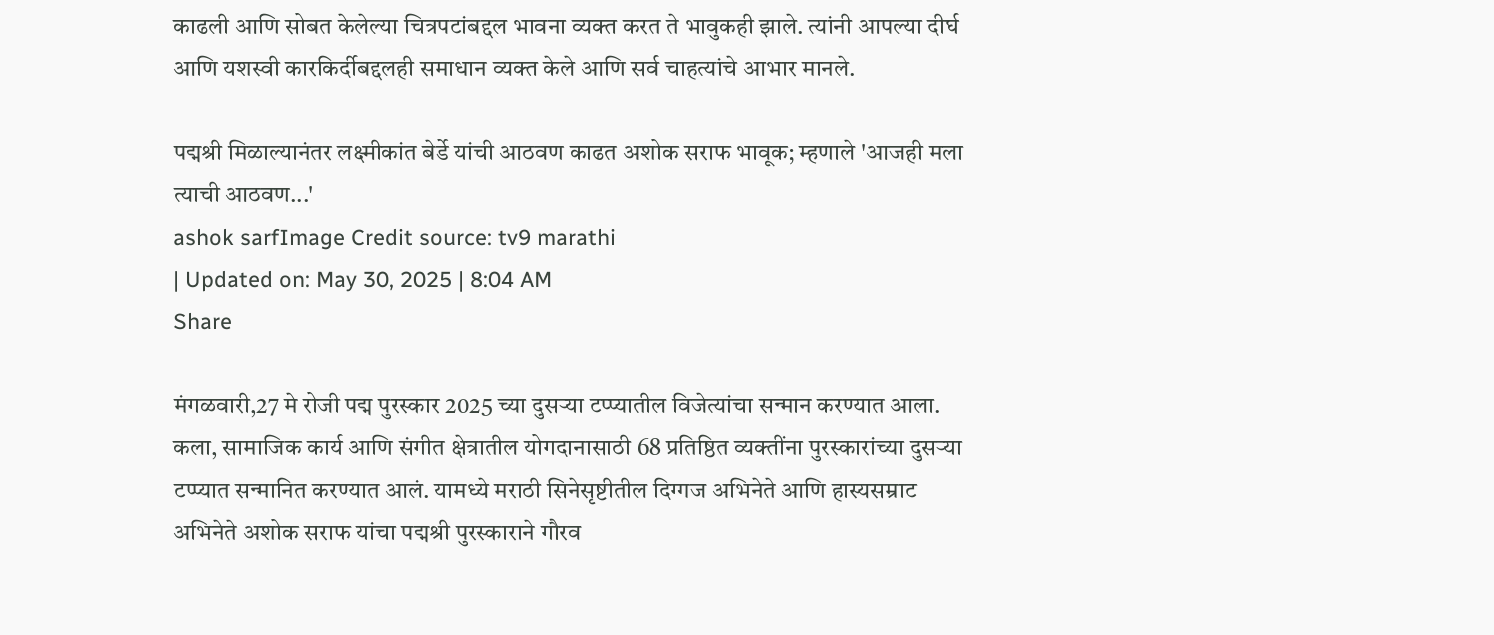काढली आणि सोबत केलेल्या चित्रपटांबद्दल भावना व्यक्त करत ते भावुकही झाले. त्यांनी आपल्या दीर्घ आणि यशस्वी कारकिर्दीबद्दलही समाधान व्यक्त केले आणि सर्व चाहत्यांचे आभार मानले.

पद्मश्री मिळाल्यानंतर लक्ष्मीकांत बेर्डे यांची आठवण काढत अशोक सराफ भावूक; म्हणाले 'आजही मला त्याची आठवण...'
ashok sarfImage Credit source: tv9 marathi
| Updated on: May 30, 2025 | 8:04 AM
Share

मंगळवारी,27 मे रोजी पद्म पुरस्कार 2025 च्या दुसऱ्या टप्प्यातील विजेत्यांचा सन्मान करण्यात आला. कला, सामाजिक कार्य आणि संगीत क्षेत्रातील योगदानासाठी 68 प्रतिष्ठित व्यक्तींना पुरस्कारांच्या दुसऱ्या टप्प्यात सन्मानित करण्यात आलं. यामध्ये मराठी सिनेसृष्टीतील दिग्गज अभिनेते आणि हास्यसम्राट अभिनेते अशोक सराफ यांचा पद्मश्री पुरस्काराने गौरव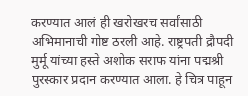करण्यात आलं ही खरोखरच सर्वांसाठी अभिमानाची गोष्ट ठरली आहे. राष्ट्रपती द्रौपदी मुर्मू यांच्या हस्ते अशोक सराफ यांना पद्मश्री पुरस्कार प्रदान करण्यात आला. हे चित्र पाहून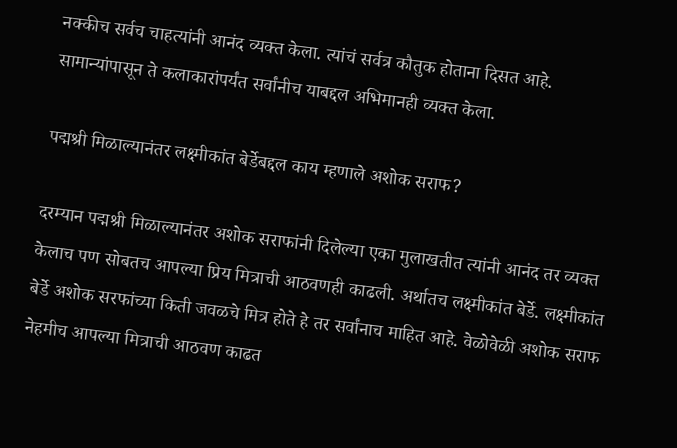नक्कीच सर्वच चाहत्यांनी आनंद व्यक्त केला. त्यांचं सर्वत्र कौतुक होताना दिसत आहे. सामान्यांपासून ते कलाकारांपर्यंत सर्वांनीच याबद्दल अभिमानही व्यक्त केला.

पद्मश्री मिळाल्यानंतर लक्ष्मीकांत बेर्डेबद्दल काय म्हणाले अशोक सराफ?

दरम्यान पद्मश्री मिळाल्यानंतर अशोक सराफांनी दिलेल्या एका मुलाखतीत त्यांनी आनंद तर व्यक्त केलाच पण सोबतच आपल्या प्रिय मित्राची आठवणही काढली. अर्थातच लक्ष्मीकांत बेर्डे. लक्ष्मीकांत बेर्डे अशोक सरफांच्या किती जवळचे मित्र होते हे तर सर्वांनाच माहित आहे. वेळोवेळी अशोक सराफ नेहमीच आपल्या मित्राची आठवण काढत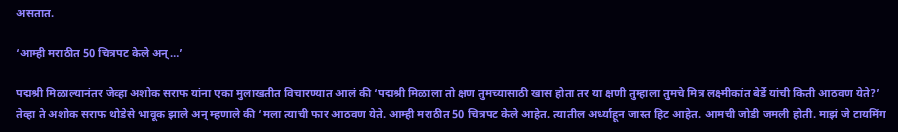असतात.

‘आम्ही मराठीत 50 चित्रपट केले अन्…’

पद्मश्री मिळाल्यानंतर जेव्हा अशोक सराफ यांना एका मुलाखतीत विचारण्यात आलं की ‘पद्मश्री मिळाला तो क्षण तुमच्यासाठी खास होता तर या क्षणी तुम्हाला तुमचे मित्र लक्ष्मीकांत बेर्डे यांची किती आठवण येते?’ तेव्हा ते अशोक सराफ थोडेसे भावूक झाले अन् म्हणाले की ‘मला त्याची फार आठवण येते. आम्ही मराठीत 50 चित्रपट केले आहेत. त्यातील अर्ध्याहून जास्त हिट आहेत. आमची जोडी जमली होती. माझं जे टायमिंग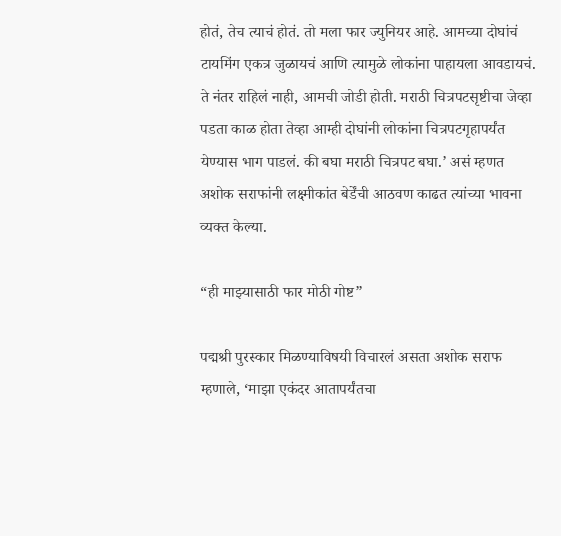होतं, तेच त्याचं होतं. तो मला फार ज्युनियर आहे. आमच्या दोघांचं टायमिंग एकत्र जुळायचं आणि त्यामुळे लोकांना पाहायला आवडायचं. ते नंतर राहिलं नाही, आमची जोडी होती. मराठी चित्रपटसृष्टीचा जेव्हा पडता काळ होता तेव्हा आम्ही दोघांनी लोकांना चित्रपटगृहापर्यंत येण्यास भाग पाडलं. की बघा मराठी चित्रपट बघा.’ असं म्हणत अशोक सराफांनी लक्ष्मीकांत बेर्डेंची आठवण काढत त्यांच्या भावना व्यक्त केल्या.

“ही माझ्यासाठी फार मोठी गोष्ट”

पद्मश्री पुरस्कार मिळण्याविषयी विचारलं असता अशोक सराफ म्हणाले, ‘माझा एकंदर आतापर्यंतचा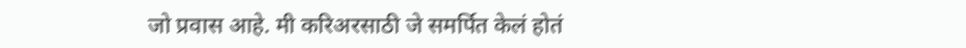जो प्रवास आहे. मी करिअरसाठी जे समर्पित केलं होतं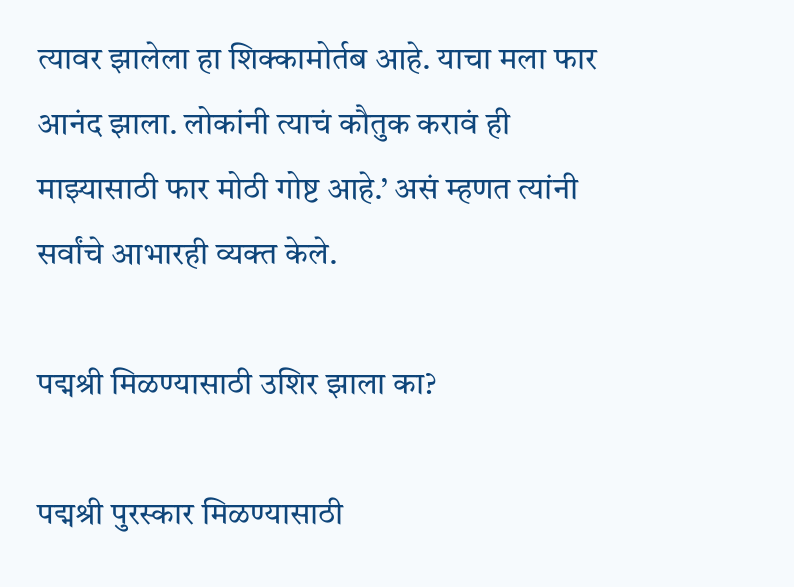त्यावर झालेला हा शिक्कामोर्तब आहे. याचा मला फार आनंद झाला. लोकांनी त्याचं कौतुक करावं ही माझ्यासाठी फार मोठी गोष्ट आहे.’ असं म्हणत त्यांनी सर्वांचे आभारही व्यक्त केले.

पद्मश्री मिळण्यासाठी उशिर झाला का?

पद्मश्री पुरस्कार मिळण्यासाठी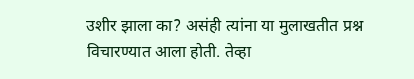उशीर झाला का? असंही त्यांना या मुलाखतीत प्रश्न विचारण्यात आला होती. तेव्हा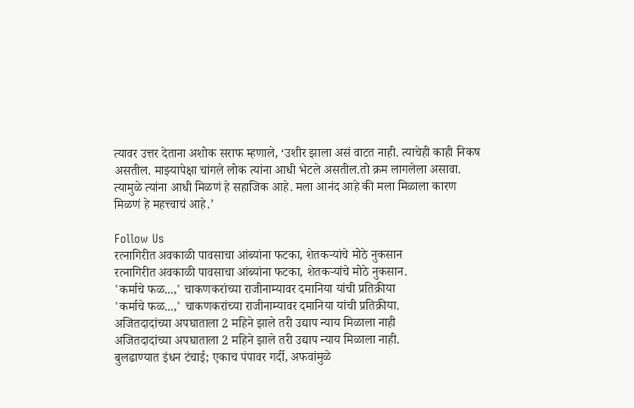त्यावर उत्तर देताना अशोक सराफ म्हणाले, ‘उशीर झाला असं वाटत नाही. त्याचेही काही निकष असतील. माझ्यापेक्षा चांगले लोक त्यांना आधी भेटले असतील.तो क्रम लागलेला असावा. त्यामुळे त्यांना आधी मिळणं हे सहाजिक आहे. मला आनंद आहे की मला मिळाला कारण मिळणं हे महत्त्वाचं आहे.’

Follow Us
रत्नागिरीत अवकाळी पावसाचा आंब्यांना फटका, शेतकऱ्यांचे मोठे नुकसान
रत्नागिरीत अवकाळी पावसाचा आंब्यांना फटका, शेतकऱ्यांचे मोठे नुकसान.
'कर्माचे फळ...,' चाकणकरांच्या राजीनाम्यावर दमानिया यांची प्रतिक्रीया
'कर्माचे फळ...,' चाकणकरांच्या राजीनाम्यावर दमानिया यांची प्रतिक्रीया.
अजितदादांच्या अपघाताला 2 महिने झाले तरी उद्याप न्याय मिळाला नाही
अजितदादांच्या अपघाताला 2 महिने झाले तरी उद्याप न्याय मिळाला नाही.
बुलढाण्यात इंधन टंचाई; एकाच पंपावर गर्दी, अफवांमुळे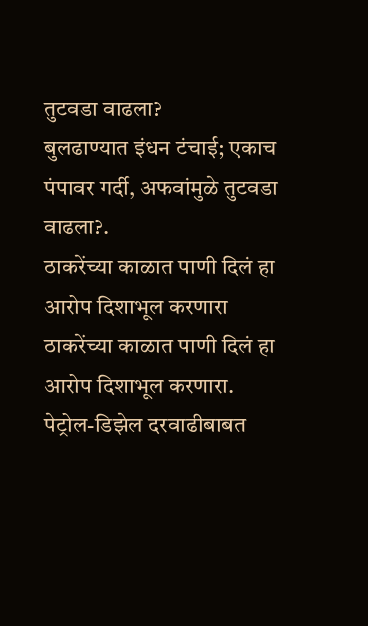तुटवडा वाढला?
बुलढाण्यात इंधन टंचाई; एकाच पंपावर गर्दी, अफवांमुळे तुटवडा वाढला?.
ठाकरेंच्या काळात पाणी दिलं हा आरोप दिशाभूल करणारा
ठाकरेंच्या काळात पाणी दिलं हा आरोप दिशाभूल करणारा.
पेट्रोल-डिझेल दरवाढीबाबत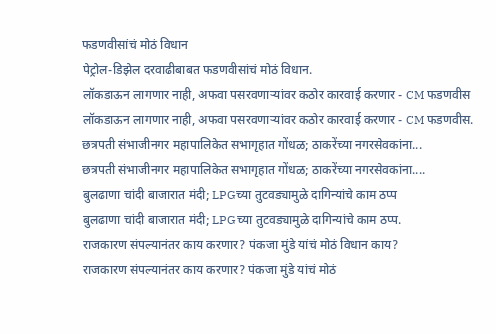फडणवीसांचं मोठं विधान
पेट्रोल-डिझेल दरवाढीबाबत फडणवीसांचं मोठं विधान.
लॉकडाऊन लागणार नाही, अफवा पसरवणाऱ्यांवर कठोर कारवाई करणार - CM फडणवीस
लॉकडाऊन लागणार नाही, अफवा पसरवणाऱ्यांवर कठोर कारवाई करणार - CM फडणवीस.
छत्रपती संभाजीनगर महापालिकेत सभागृहात गोंधळ; ठाकरेंच्या नगरसेवकांना...
छत्रपती संभाजीनगर महापालिकेत सभागृहात गोंधळ; ठाकरेंच्या नगरसेवकांना....
बुलढाणा चांदी बाजारात मंदी; LPGच्या तुटवड्यामुळे दागिन्यांचे काम ठप्प
बुलढाणा चांदी बाजारात मंदी; LPGच्या तुटवड्यामुळे दागिन्यांचे काम ठप्प.
राजकारण संपल्यानंतर काय करणार? पंकजा मुंडे यांचं मोठं विधान काय?
राजकारण संपल्यानंतर काय करणार? पंकजा मुंडे यांचं मोठं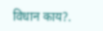विधान काय?.